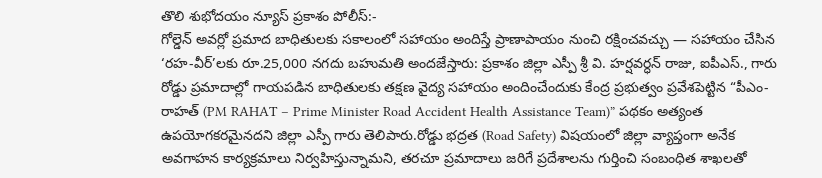తొలి శుభోదయం న్యూస్ ప్రకాశం పోలీస్:-
గోల్డెన్ అవర్లో ప్రమాద బాధితులకు సకాలంలో సహాయం అందిస్తే ప్రాణాపాయం నుంచి రక్షించవచ్చు — సహాయం చేసిన ‘రహ-వీర్’లకు రూ.25,000 నగదు బహుమతి అందజేస్తారు: ప్రకాశం జిల్లా ఎస్పీ శ్రీ వి. హర్షవర్ధన్ రాజు, ఐపీఎస్., గారు రోడ్డు ప్రమాదాల్లో గాయపడిన బాధితులకు తక్షణ వైద్య సహాయం అందించేందుకు కేంద్ర ప్రభుత్వం ప్రవేశపెట్టిన “పీఎం-రాహత్ (PM RAHAT – Prime Minister Road Accident Health Assistance Team)” పథకం అత్యంత ఉపయోగకరమైనదని జిల్లా ఎస్పీ గారు తెలిపారు.రోడ్డు భద్రత (Road Safety) విషయంలో జిల్లా వ్యాప్తంగా అనేక అవగాహన కార్యక్రమాలు నిర్వహిస్తున్నామని, తరచూ ప్రమాదాలు జరిగే ప్రదేశాలను గుర్తించి సంబంధిత శాఖలతో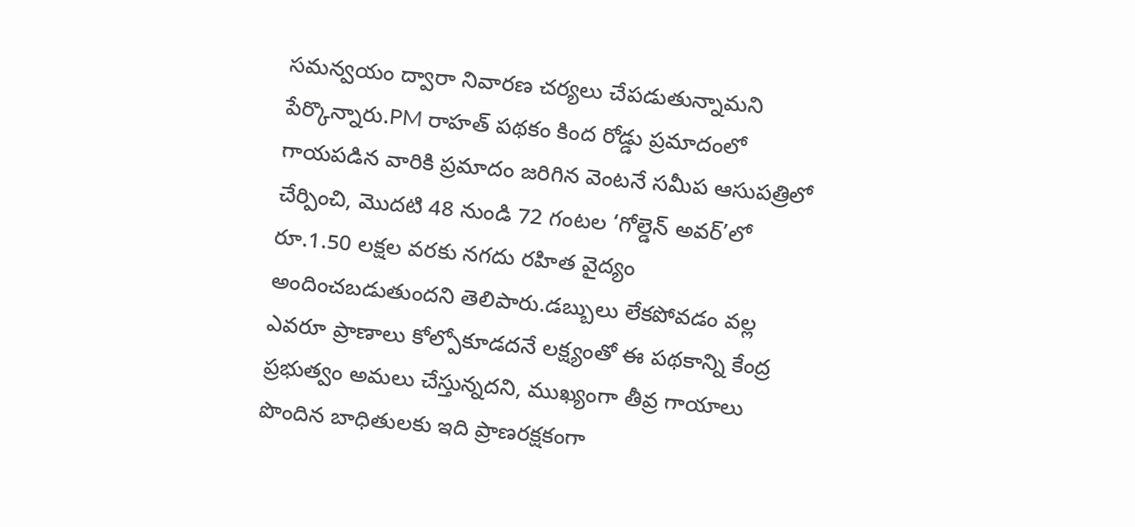సమన్వయం ద్వారా నివారణ చర్యలు చేపడుతున్నామని పేర్కొన్నారు.PM రాహత్ పథకం కింద రోడ్డు ప్రమాదంలో గాయపడిన వారికి ప్రమాదం జరిగిన వెంటనే సమీప ఆసుపత్రిలో చేర్పించి, మొదటి 48 నుండి 72 గంటల ‘గోల్డెన్ అవర్’లో రూ.1.50 లక్షల వరకు నగదు రహిత వైద్యం అందించబడుతుందని తెలిపారు.డబ్బులు లేకపోవడం వల్ల ఎవరూ ప్రాణాలు కోల్పోకూడదనే లక్ష్యంతో ఈ పథకాన్ని కేంద్ర ప్రభుత్వం అమలు చేస్తున్నదని, ముఖ్యంగా తీవ్ర గాయాలు పొందిన బాధితులకు ఇది ప్రాణరక్షకంగా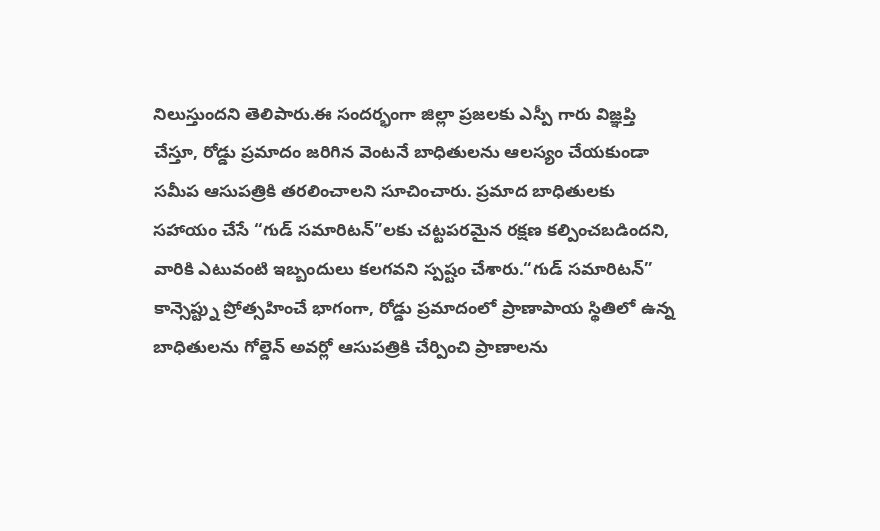నిలుస్తుందని తెలిపారు.ఈ సందర్భంగా జిల్లా ప్రజలకు ఎస్పీ గారు విజ్ఞప్తి చేస్తూ, రోడ్డు ప్రమాదం జరిగిన వెంటనే బాధితులను ఆలస్యం చేయకుండా సమీప ఆసుపత్రికి తరలించాలని సూచించారు. ప్రమాద బాధితులకు సహాయం చేసే “గుడ్ సమారిటన్”లకు చట్టపరమైన రక్షణ కల్పించబడిందని, వారికి ఎటువంటి ఇబ్బందులు కలగవని స్పష్టం చేశారు.“గుడ్ సమారిటన్” కాన్సెప్ట్ను ప్రోత్సహించే భాగంగా, రోడ్డు ప్రమాదంలో ప్రాణాపాయ స్థితిలో ఉన్న బాధితులను గోల్డెన్ అవర్లో ఆసుపత్రికి చేర్పించి ప్రాణాలను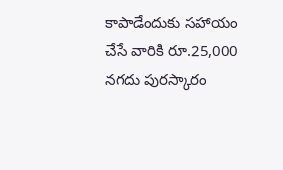కాపాడేందుకు సహాయం చేసే వారికి రూ.25,000 నగదు పురస్కారం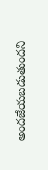అందజేయబడుతుందని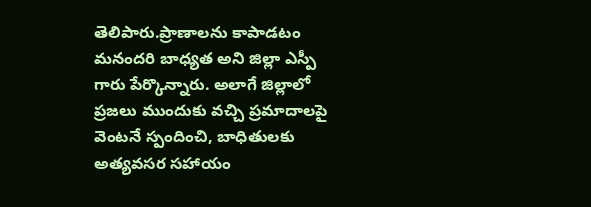తెలిపారు.ప్రాణాలను కాపాడటం మనందరి బాధ్యత అని జిల్లా ఎస్పీ గారు పేర్కొన్నారు. అలాగే జిల్లాలో ప్రజలు ముందుకు వచ్చి ప్రమాదాలపై వెంటనే స్పందించి, బాధితులకు అత్యవసర సహాయం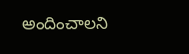అందించాలని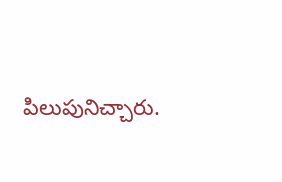పిలుపునిచ్చారు.